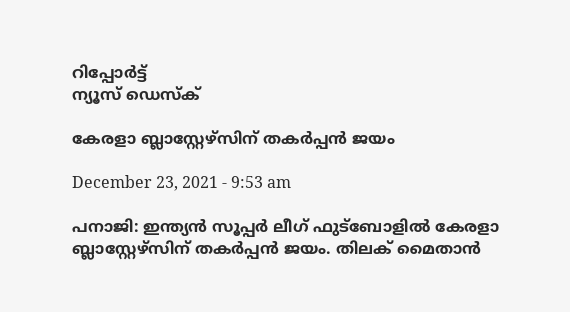റിപ്പോര്‍ട്ട്
ന്യൂസ് ഡെസ്ക്

കേരളാ ബ്ലാസ്റ്റേഴ്സിന് തകര്‍പ്പന്‍ ജയം

December 23, 2021 - 9:53 am

പനാജി: ഇന്ത്യന്‍ സൂപ്പര്‍ ലീഗ് ഫുട്ബോളില്‍ കേരളാ ബ്ലാസ്റ്റേഴ്സിന് തകര്‍പ്പന്‍ ജയം. തിലക് മൈതാന്‍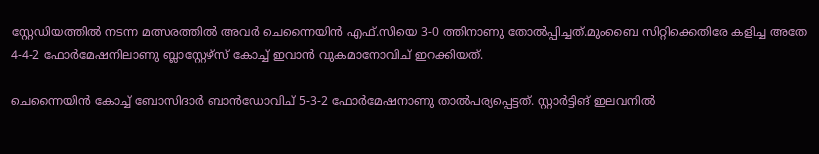സ്റ്റേഡിയത്തില്‍ നടന്ന മത്സരത്തില്‍ അവര്‍ ചെന്നൈയിന്‍ എഫ്.സിയെ 3-0 ത്തിനാണു തോല്‍പ്പിച്ചത്.മുംബൈ സിറ്റിക്കെതിരേ കളിച്ച അതേ 4-4-2 ഫോര്‍മേഷനിലാണു ബ്ലാസ്റ്റേഴ്സ് കോച്ച് ഇവാന്‍ വുകമാനോവിച് ഇറക്കിയത്.

ചെന്നൈയിന്‍ കോച്ച് ബോസിദാര്‍ ബാന്‍ഡോവിച് 5-3-2 ഫോര്‍മേഷനാണു താല്‍പര്യപ്പെട്ടത്. സ്റ്റാര്‍ട്ടിങ് ഇലവനില്‍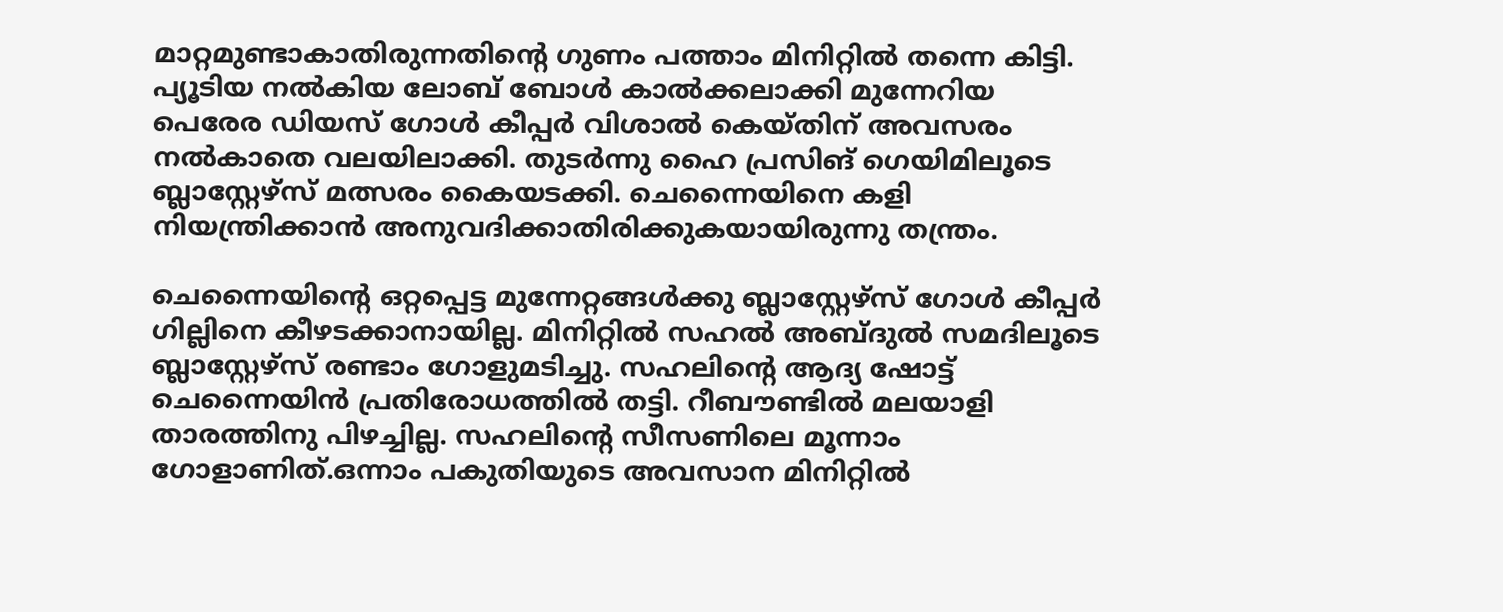മാറ്റമുണ്ടാകാതിരുന്നതിന്റെ ഗുണം പത്താം മിനിറ്റില്‍ തന്നെ കിട്ടി. പ്യൂടിയ നല്‍കിയ ലോബ് ബോള്‍ കാല്‍ക്കലാക്കി മുന്നേറിയ പെരേര ഡിയസ് ഗോള്‍ കീപ്പര്‍ വിശാല്‍ കെയ്തിന് അവസരം നല്‍കാതെ വലയിലാക്കി. തുടര്‍ന്നു ഹൈ പ്രസിങ് ഗെയിമിലൂടെ ബ്ലാസ്റ്റേഴ്സ് മത്സരം കൈയടക്കി. ചെന്നൈയിനെ കളി നിയന്ത്രിക്കാന്‍ അനുവദിക്കാതിരിക്കുകയായിരുന്നു തന്ത്രം.

ചെന്നൈയിന്റെ ഒറ്റപ്പെട്ട മുന്നേറ്റങ്ങള്‍ക്കു ബ്ലാസ്റ്റേഴ്സ് ഗോള്‍ കീപ്പര്‍ ഗില്ലിനെ കീഴടക്കാനായില്ല. മിനിറ്റില്‍ സഹല്‍ അബ്ദുല്‍ സമദിലൂടെ ബ്ലാസ്റ്റേഴ്സ് രണ്ടാം ഗോളുമടിച്ചു. സഹലിന്റെ ആദ്യ ഷോട്ട് ചെന്നൈയിന്‍ പ്രതിരോധത്തില്‍ തട്ടി. റീബൗണ്ടില്‍ മലയാളി താരത്തിനു പിഴച്ചില്ല. സഹലിന്റെ സീസണിലെ മൂന്നാം ഗോളാണിത്.ഒന്നാം പകുതിയുടെ അവസാന മിനിറ്റില്‍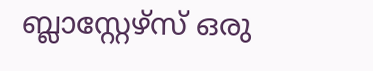ബ്ലാസ്റ്റേഴ്സ് ഒരു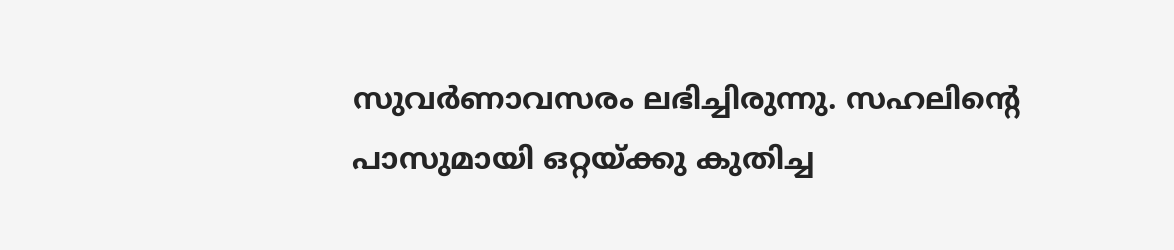സുവര്‍ണാവസരം ലഭിച്ചിരുന്നു. സഹലിന്റെ പാസുമായി ഒറ്റയ്ക്കു കുതിച്ച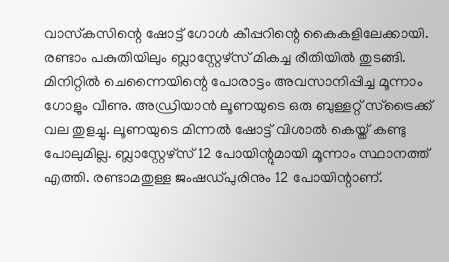വാസ്‌കസിന്റെ ഷോട്ട് ഗോള്‍ കീപ്പറിന്റെ കൈകളിലേക്കായി. രണ്ടാം പകുതിയിലും ബ്ലാസ്റ്റേഴ്സ് മികച്ച രീതിയില്‍ തുടങ്ങി. മിനിറ്റില്‍ ചെന്നൈയിന്റെ പോരാട്ടം അവസാനിപ്പിച്ച മൂന്നാം ഗോളും വീണു. അഡ്രിയാന്‍ ലൂണയുടെ ഒരു ബുള്ളറ്റ് സ്ട്രൈക്ക് വല തുളച്ചു. ലൂണയുടെ മിന്നല്‍ ഷോട്ട് വിശാല്‍ കെയ്ത് കണ്ടു പോലുമില്ല. ബ്ലാസ്റ്റേഴ്സ് 12 പോയിന്റുമായി മൂന്നാം സ്ഥാനത്ത് എത്തി. രണ്ടാമതുള്ള ജംഷഡ്പുരിനും 12 പോയിന്റാണ്.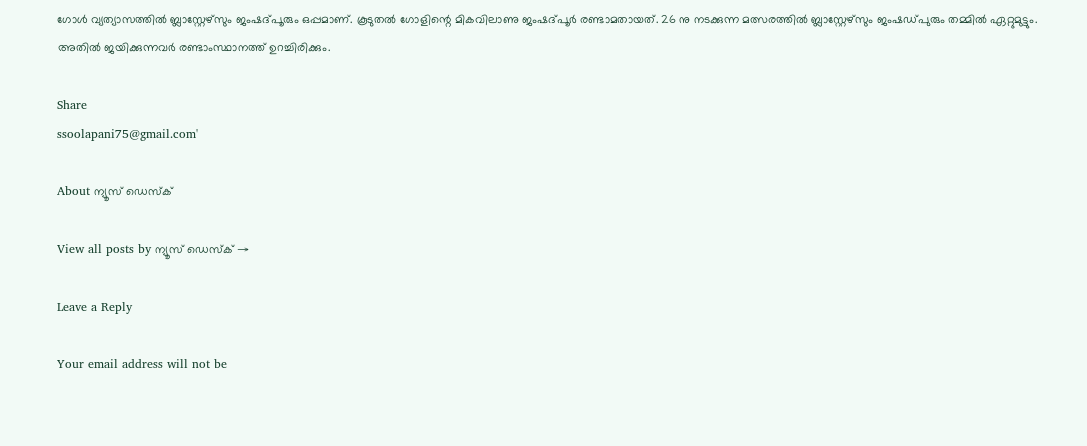ഗോള്‍ വ്യത്യാസത്തില്‍ ബ്ലാസ്റ്റേഴ്സും ജംഷദ്പൂരും ഒപ്പമാണ്. കൂടുതല്‍ ഗോളിന്റെ മികവിലാണു ജംഷദ്പൂര്‍ രണ്ടാമതായത്. 26 നു നടക്കുന്ന മത്സരത്തില്‍ ബ്ലാസ്റ്റേഴ്സും ജംഷഡ്പുരും തമ്മില്‍ ഏറ്റുമുട്ടും. അതില്‍ ജയിക്കുന്നവര്‍ രണ്ടാംസ്ഥാനത്ത് ഉറച്ചിരിക്കും.

Share
ssoolapani75@gmail.com'

About ന്യൂസ് ഡെസ്ക്

View all posts by ന്യൂസ് ഡെസ്ക് →

Leave a Reply

Your email address will not be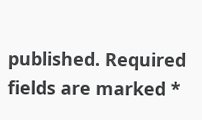published. Required fields are marked *